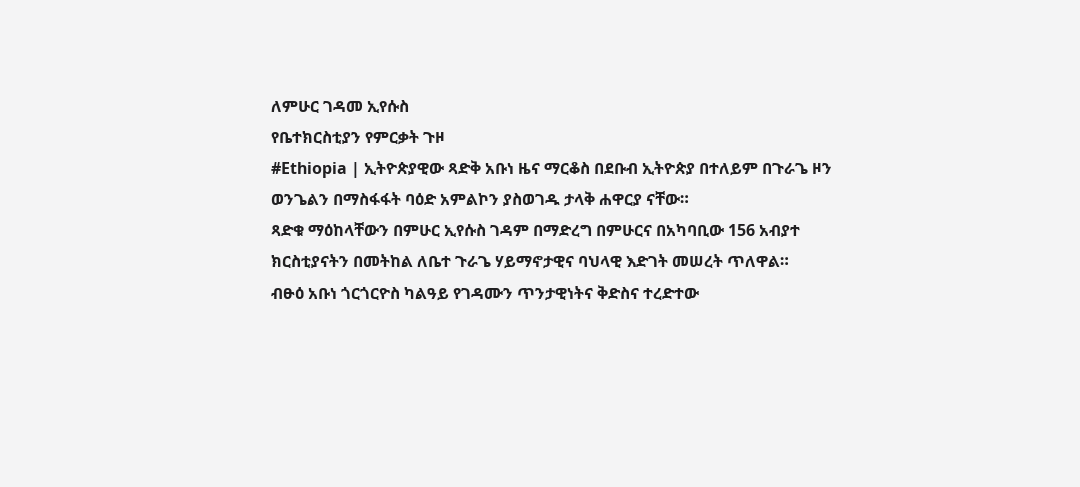ለምሁር ገዳመ ኢየሱስ
የቤተክርስቲያን የምርቃት ጉዞ
#Ethiopia | ኢትዮጵያዊው ጻድቅ አቡነ ዜና ማርቆስ በደቡብ ኢትዮጵያ በተለይም በጉራጌ ዞን ወንጌልን በማስፋፋት ባዕድ አምልኮን ያስወገዱ ታላቅ ሐዋርያ ናቸው።
ጻድቁ ማዕከላቸውን በምሁር ኢየሱስ ገዳም በማድረግ በምሁርና በአካባቢው 156 አብያተ ክርስቲያናትን በመትከል ለቤተ ጉራጌ ሃይማኖታዊና ባህላዊ እድገት መሠረት ጥለዋል።
ብፁዕ አቡነ ጎርጎርዮስ ካልዓይ የገዳሙን ጥንታዊነትና ቅድስና ተረድተው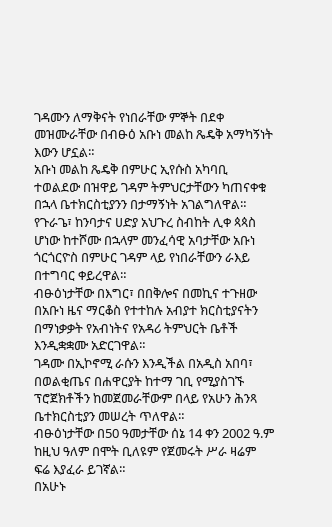ገዳሙን ለማቅናት የነበራቸው ምኞት በደቀ መዝሙራቸው በብፁዕ አቡነ መልከ ጼዴቅ አማካኝነት እውን ሆኗል።
አቡነ መልከ ጼዴቅ በምሁር ኢየሱስ አካባቢ ተወልደው በዝዋይ ገዳም ትምህርታቸውን ካጠናቀቁ በኋላ ቤተክርስቲያንን በታማኝነት አገልግለዋል።
የጉራጌ፣ ከንባታና ሀድያ አህጉረ ስብከት ሊቀ ጳጳስ ሆነው ከተሾሙ በኋላም መንፈሳዊ አባታቸው አቡነ ጎርጎርዮስ በምሁር ገዳም ላይ የነበራቸውን ራእይ በተግባር ቀይረዋል።
ብፁዕነታቸው በእግር፣ በበቅሎና በመኪና ተጉዘው በአቡነ ዜና ማርቆስ የተተከሉ አብያተ ክርስቲያናትን በማነቃቃት የአብነትና የአዳሪ ትምህርት ቤቶች እንዲቋቋሙ አድርገዋል።
ገዳሙ በኢኮኖሚ ራሱን እንዲችል በአዲስ አበባ፣ በወልቂጤና በሐዋርያት ከተማ ገቢ የሚያስገኙ ፕሮጀክቶችን ከመጀመራቸውም በላይ የአሁን ሕንጻ ቤተክርስቲያን መሠረት ጥለዋል።
ብፁዕነታቸው በ50 ዓመታቸው ሰኔ 14 ቀን 2002 ዓ.ም ከዚህ ዓለም በሞት ቢለዩም የጀመሩት ሥራ ዛሬም ፍሬ እያፈራ ይገኛል።
በአሁኑ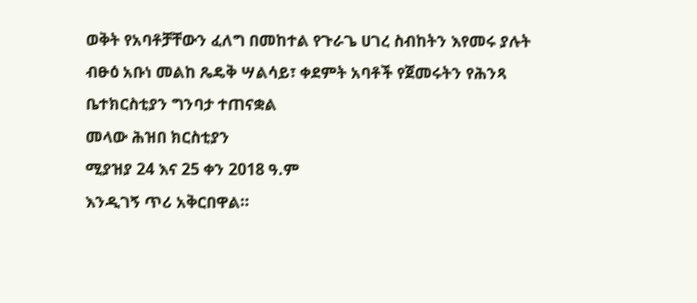ወቅት የአባቶቻቸውን ፈለግ በመከተል የጉራጌ ሀገረ ስብከትን እየመሩ ያሉት ብፁዕ አቡነ መልከ ጼዴቅ ሣልሳይ፣ ቀደምት አባቶች የጀመሩትን የሕንጻ ቤተክርስቲያን ግንባታ ተጠናቋል
መላው ሕዝበ ክርስቲያን
ሚያዝያ 24 እና 25 ቀን 2018 ዓ.ም
እንዲገኝ ጥሪ አቅርበዋል።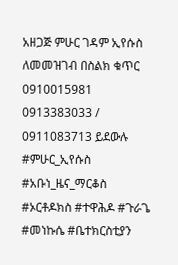አዘጋጅ ምሁር ገዳም ኢየሱስ
ለመመዝገብ በስልክ ቁጥር
0910015981
0913383033 / 0911083713 ይደውሉ
#ምሁር_ኢየሱስ #አቡነ_ዜና_ማርቆስ #ኦርቶዶክስ #ተዋሕዶ #ጉራጌ #መነኩሴ #ቤተክርስቲያን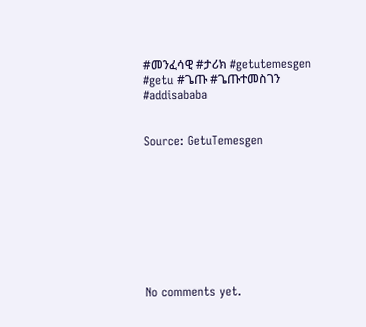#መንፈሳዊ #ታሪክ #getutemesgen #getu #ጌጡ #ጌጡተመስገን #addisababa


Source: GetuTemesgen









No comments yet.